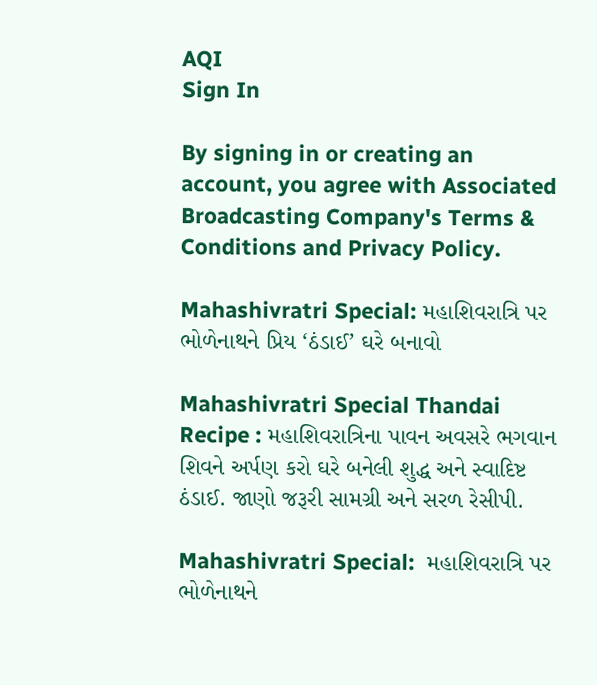AQI
Sign In

By signing in or creating an account, you agree with Associated Broadcasting Company's Terms & Conditions and Privacy Policy.

Mahashivratri Special: મહાશિવરાત્રિ પર ભોળેનાથને પ્રિય ‘ઠંડાઈ’ ઘરે બનાવો

Mahashivratri Special Thandai Recipe : મહાશિવરાત્રિના પાવન અવસરે ભગવાન શિવને અર્પણ કરો ઘરે બનેલી શુદ્ધ અને સ્વાદિષ્ટ ઠંડાઈ. જાણો જરૂરી સામગ્રી અને સરળ રેસીપી.

Mahashivratri Special:  મહાશિવરાત્રિ પર ભોળેનાથને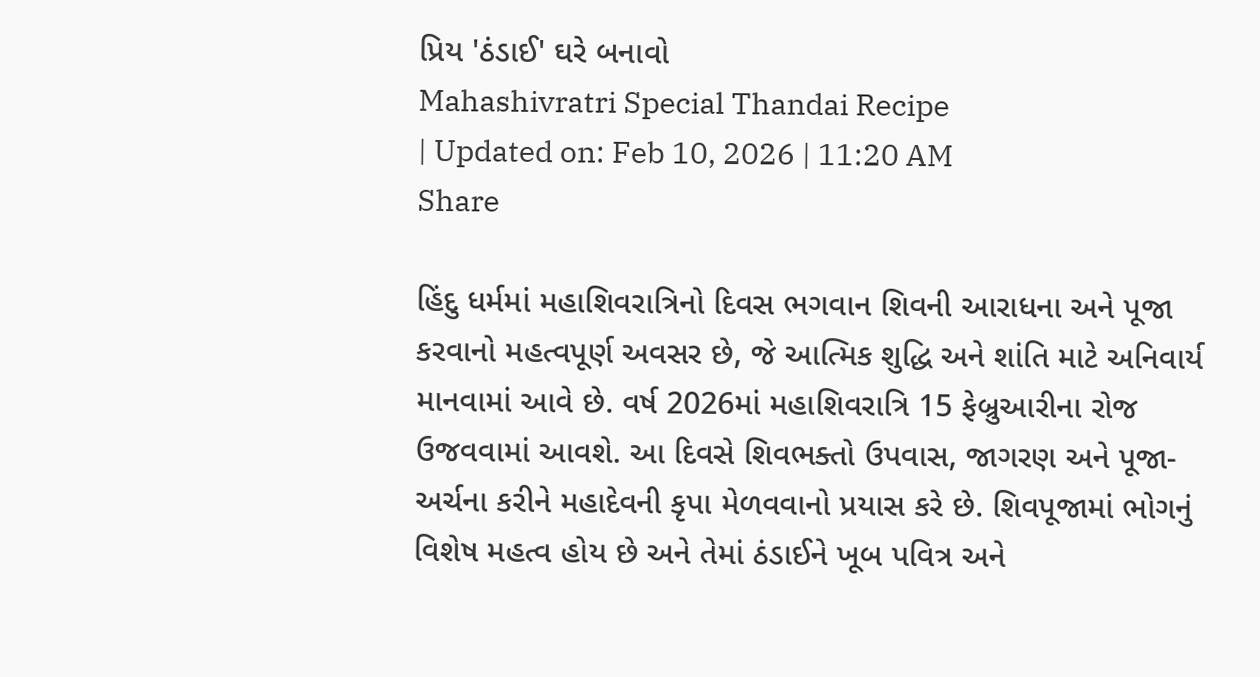પ્રિય 'ઠંડાઈ' ઘરે બનાવો
Mahashivratri Special Thandai Recipe
| Updated on: Feb 10, 2026 | 11:20 AM
Share

હિંદુ ધર્મમાં મહાશિવરાત્રિનો દિવસ ભગવાન શિવની આરાધના અને પૂજા કરવાનો મહત્વપૂર્ણ અવસર છે, જે આત્મિક શુદ્ધિ અને શાંતિ માટે અનિવાર્ય માનવામાં આવે છે. વર્ષ 2026માં મહાશિવરાત્રિ 15 ફેબ્રુઆરીના રોજ ઉજવવામાં આવશે. આ દિવસે શિવભક્તો ઉપવાસ, જાગરણ અને પૂજા-અર્ચના કરીને મહાદેવની કૃપા મેળવવાનો પ્રયાસ કરે છે. શિવપૂજામાં ભોગનું વિશેષ મહત્વ હોય છે અને તેમાં ઠંડાઈને ખૂબ પવિત્ર અને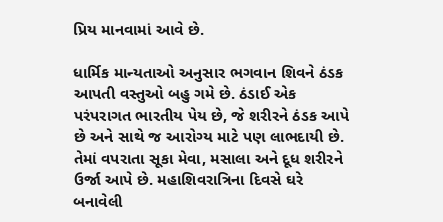પ્રિય માનવામાં આવે છે.

ધાર્મિક માન્યતાઓ અનુસાર ભગવાન શિવને ઠંડક આપતી વસ્તુઓ બહુ ગમે છે. ઠંડાઈ એક પરંપરાગત ભારતીય પેય છે, જે શરીરને ઠંડક આપે છે અને સાથે જ આરોગ્ય માટે પણ લાભદાયી છે. તેમાં વપરાતા સૂકા મેવા, મસાલા અને દૂધ શરીરને ઉર્જા આપે છે. મહાશિવરાત્રિના દિવસે ઘરે બનાવેલી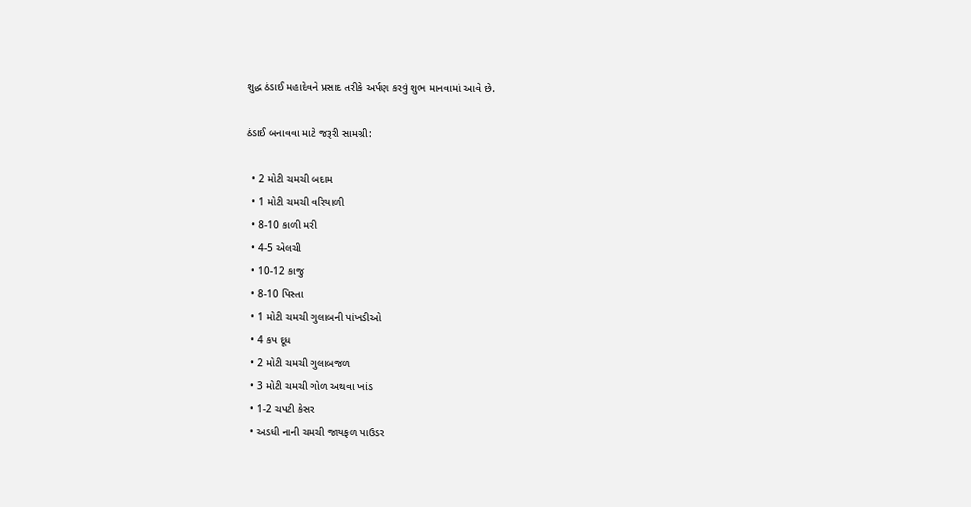શુદ્ધ ઠંડાઈ મહાદેવને પ્રસાદ તરીકે અર્પણ કરવું શુભ માનવામાં આવે છે.

ઠંડાઈ બનાવવા માટે જરૂરી સામગ્રી:

  • 2 મોટી ચમચી બદામ
  • 1 મોટી ચમચી વરિયાળી
  • 8-10 કાળી મરી
  • 4-5 એલચી
  • 10-12 કાજુ
  • 8-10 પિસ્તા
  • 1 મોટી ચમચી ગુલાબની પાંખડીઓ
  • 4 કપ દૂધ
  • 2 મોટી ચમચી ગુલાબજળ
  • 3 મોટી ચમચી ગોળ અથવા ખાંડ
  • 1-2 ચપટી કેસર
  • અડધી નાની ચમચી જાયફળ પાઉડર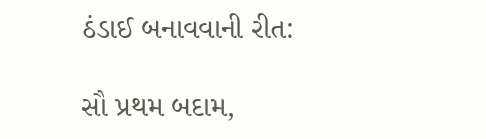ઠંડાઈ બનાવવાની રીત:

સૌ પ્રથમ બદામ,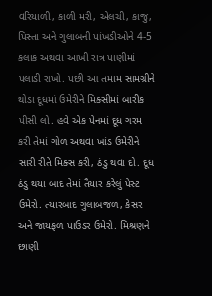વરિયાળી, કાળી મરી, એલચી, કાજુ, પિસ્તા અને ગુલાબની પાંખડીઓને 4-5 કલાક અથવા આખી રાત્ર પાણીમાં પલાડી રાખો. પછી આ તમામ સામગ્રીને થોડા દૂધમાં ઉમેરીને મિક્સીમાં બારીક પીસી લો. હવે એક પેનમાં દૂધ ગરમ કરી તેમાં ગોળ અથવા ખાંડ ઉમેરીને સારી રીતે મિક્સ કરી, ઠંડુ થવા દો. દૂધ ઠંડુ થયા બાદ તેમાં તૈયાર કરેલું પેસ્ટ ઉમેરો. ત્યારબાદ ગુલાબજળ, કેસર અને જાયફળ પાઉડર ઉમેરો. મિશ્રણને છાણી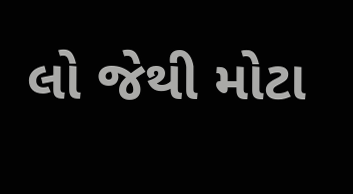લો જેથી મોટા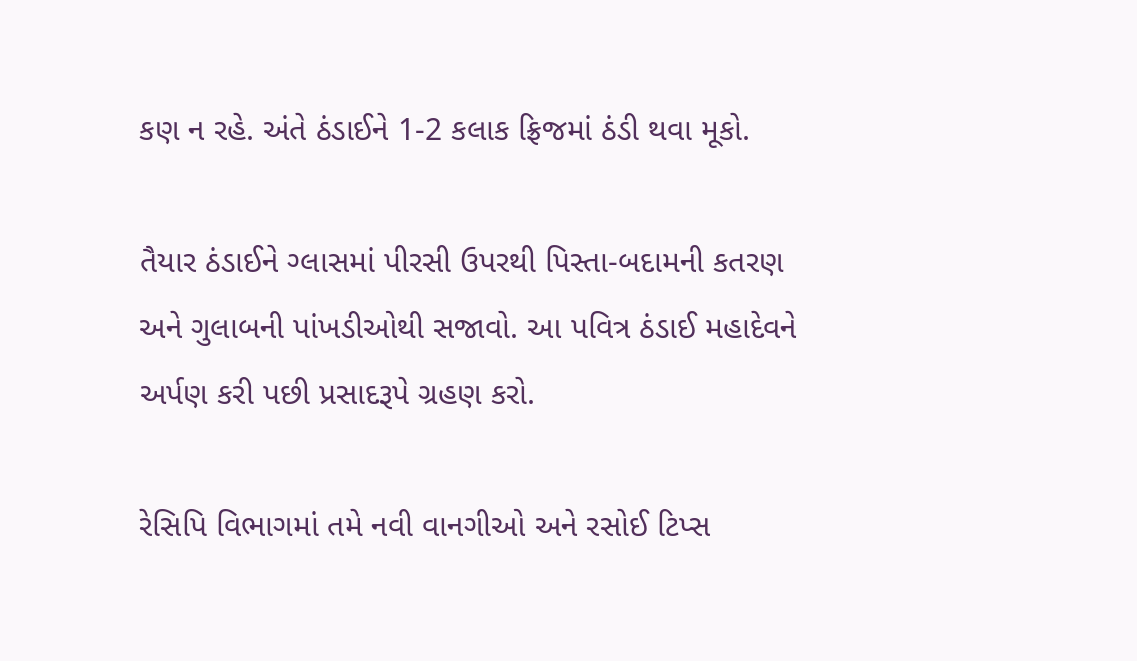કણ ન રહે. અંતે ઠંડાઈને 1-2 કલાક ફ્રિજમાં ઠંડી થવા મૂકો.

તૈયાર ઠંડાઈને ગ્લાસમાં પીરસી ઉપરથી પિસ્તા-બદામની કતરણ અને ગુલાબની પાંખડીઓથી સજાવો. આ પવિત્ર ઠંડાઈ મહાદેવને અર્પણ કરી પછી પ્રસાદરૂપે ગ્રહણ કરો.

રેસિપિ વિભાગમાં તમે નવી વાનગીઓ અને રસોઈ ટિપ્સ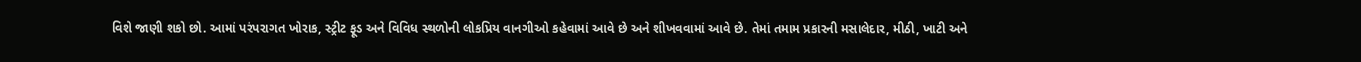વિશે જાણી શકો છો. આમાં પરંપરાગત ખોરાક, સ્ટ્રીટ ફૂડ અને વિવિધ સ્થળોની લોકપ્રિય વાનગીઓ કહેવામાં આવે છે અને શીખવવામાં આવે છે. તેમાં તમામ પ્રકારની મસાલેદાર, મીઠી, ખાટી અને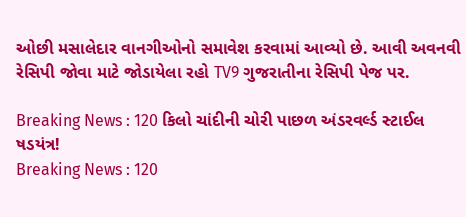ઓછી મસાલેદાર વાનગીઓનો સમાવેશ કરવામાં આવ્યો છે. આવી અવનવી રેસિપી જોવા માટે જોડાયેલા રહો TV9 ગુજરાતીના રેસિપી પેજ પર.

Breaking News : 120 કિલો ચાંદીની ચોરી પાછળ અંડરવર્લ્ડ સ્ટાઈલ ષડયંત્ર!
Breaking News : 120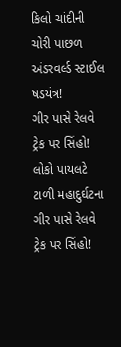કિલો ચાંદીની ચોરી પાછળ અંડરવર્લ્ડ સ્ટાઈલ ષડયંત્ર!
ગીર પાસે રેલવે ટ્રેક પર સિંહો! લોકો પાયલટે ટાળી મહાદુર્ઘટના
ગીર પાસે રેલવે ટ્રેક પર સિંહો!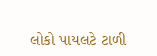લોકો પાયલટે ટાળી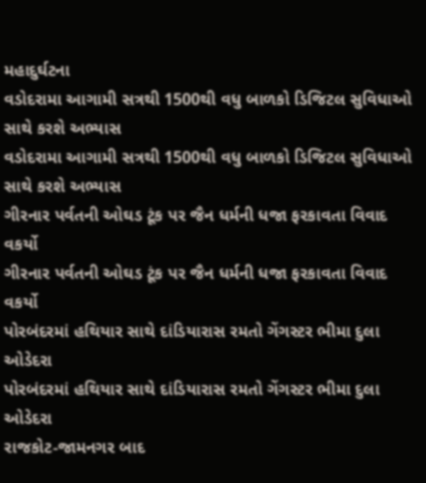મહાદુર્ઘટના
વડોદરામા આગામી સત્રથી 1500થી વધુ બાળકો ડિજિટલ સુવિધાઓ સાથે કરશે અભ્યાસ
વડોદરામા આગામી સત્રથી 1500થી વધુ બાળકો ડિજિટલ સુવિધાઓ સાથે કરશે અભ્યાસ
ગીરનાર પર્વતની ઓઘડ ટૂંક પર જૈન ધર્મની ધજા ફરકાવતા વિવાદ વકર્યો
ગીરનાર પર્વતની ઓઘડ ટૂંક પર જૈન ધર્મની ધજા ફરકાવતા વિવાદ વકર્યો
પોરબંદરમાં હથિયાર સાથે દાંડિયારાસ રમતો ગેંગસ્ટર ભીમા દુલા ઓડેદરા
પોરબંદરમાં હથિયાર સાથે દાંડિયારાસ રમતો ગેંગસ્ટર ભીમા દુલા ઓડેદરા
રાજકોટ-જામનગર બાદ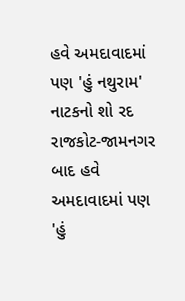હવે અમદાવાદમાં પણ 'હું નથુરામ' નાટકનો શો રદ
રાજકોટ-જામનગર બાદ હવે અમદાવાદમાં પણ 'હું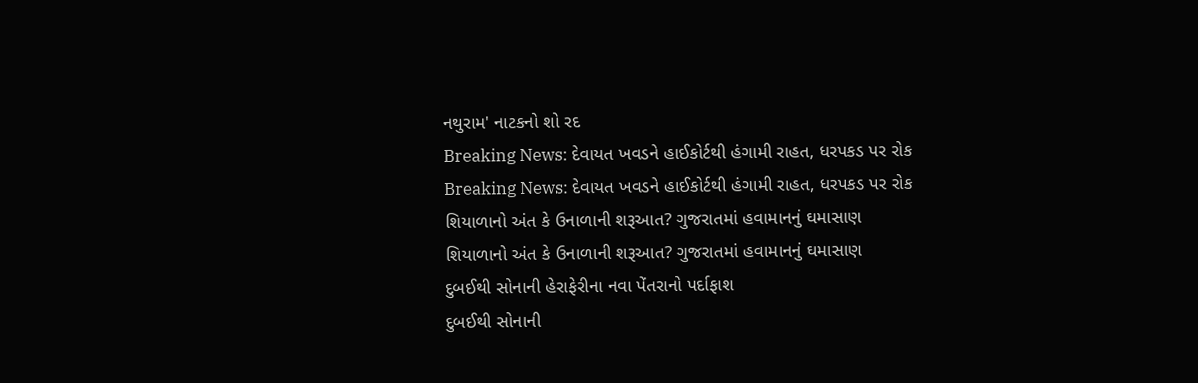નથુરામ' નાટકનો શો રદ
Breaking News: દેવાયત ખવડને હાઈકોર્ટથી હંગામી રાહત, ધરપકડ પર રોક
Breaking News: દેવાયત ખવડને હાઈકોર્ટથી હંગામી રાહત, ધરપકડ પર રોક
શિયાળાનો અંત કે ઉનાળાની શરૂઆત? ગુજરાતમાં હવામાનનું ઘમાસાણ
શિયાળાનો અંત કે ઉનાળાની શરૂઆત? ગુજરાતમાં હવામાનનું ઘમાસાણ
દુબઈથી સોનાની હેરાફેરીના નવા પેંતરાનો પર્દાફાશ
દુબઈથી સોનાની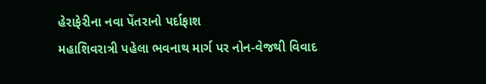હેરાફેરીના નવા પેંતરાનો પર્દાફાશ
મહાશિવરાત્રી પહેલા ભવનાથ માર્ગ પર નોન-વેજથી વિવાદ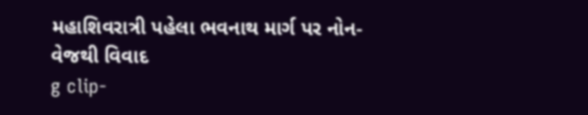મહાશિવરાત્રી પહેલા ભવનાથ માર્ગ પર નોન-વેજથી વિવાદ
g clip-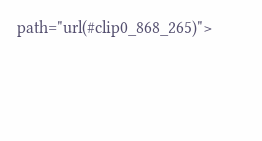path="url(#clip0_868_265)">